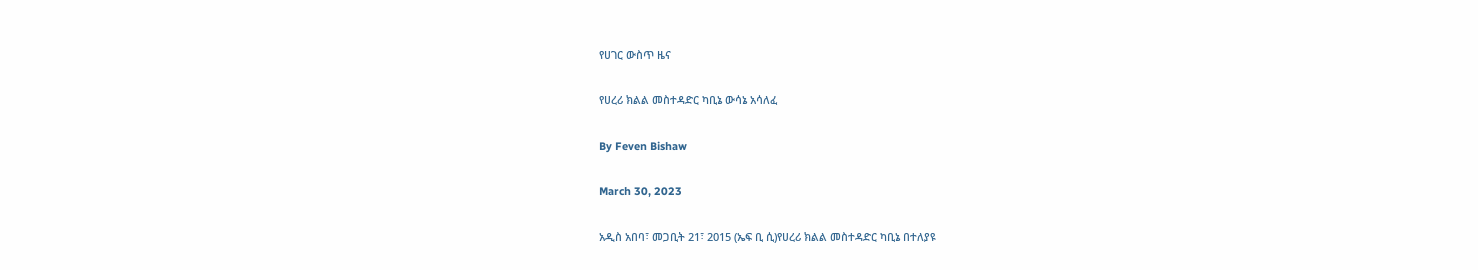የሀገር ውስጥ ዜና

የሀረሪ ክልል መስተዳድር ካቢኔ ውሳኔ አሳለፈ

By Feven Bishaw

March 30, 2023

አዲስ አበባ፣ መጋቢት 21፣ 2015 (ኤፍ ቢ ሲ)የሀረሪ ክልል መስተዳድር ካቢኔ በተለያዩ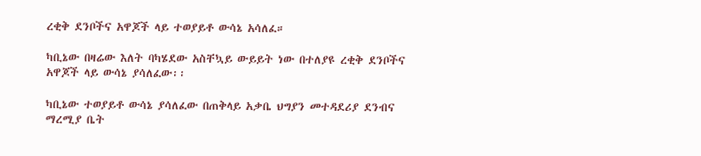ረቂቅ ደንቦችና አዋጆች ላይ ተወያይቶ ውሳኔ አሳለፈ።

ካቢኔው በዛሬው እለት ባካሄደው አስቸኳይ ውይይት ነው በተለያዩ ረቂቅ ደንቦችና አዋጆች ላይ ውሳኔ ያሳለፈው፡፡

ካቢኔው ተወያይቶ ውሳኔ ያሳለፈው በጠቅላይ አቃቤ ህግያን መተዳደሪያ ደንብና ማረሚያ ቤት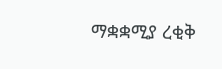ማቋቋሚያ ረቂቅ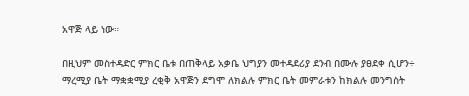አዋጅ ላይ ነው።

በዚህም መስተዳድር ምክር ቤቱ በጠቅላይ አቃቤ ህግያን መተዳደሪያ ደንብ በሙሉ ያፀደቀ ሲሆን÷ ማረሚያ ቤት ማቋቋሚያ ረቂቅ አዋጅን ደግሞ ለክልሉ ምክር ቤት መምራቱን ከክልሉ መንግስት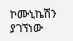ኮሙኒኬሽን ያገኘነው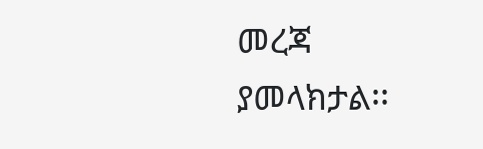መረጃ ያመላክታል፡፡